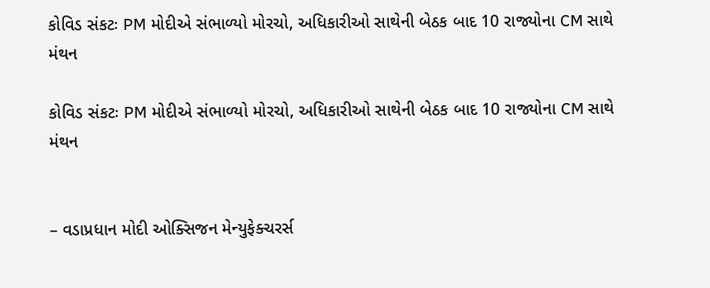કોવિડ સંકટઃ PM મોદીએ સંભાળ્યો મોરચો, અધિકારીઓ સાથેની બેઠક બાદ 10 રાજ્યોના CM સાથે મંથન

કોવિડ સંકટઃ PM મોદીએ સંભાળ્યો મોરચો, અધિકારીઓ સાથેની બેઠક બાદ 10 રાજ્યોના CM સાથે મંથન


– વડાપ્રધાન મોદી ઓક્સિજન મેન્યુફેક્ચરર્સ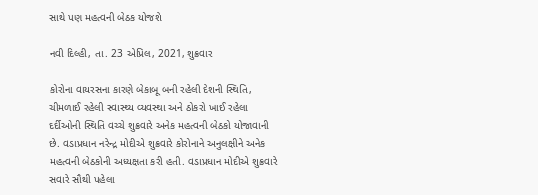સાથે પણ મહત્વની બેઠક યોજશે

નવી દિલ્હી, તા. 23 એપ્રિલ, 2021, શુક્રવાર

કોરોના વાયરસના કારણે બેકાબૂ બની રહેલી દેશની સ્થિતિ, ચીમળાઈ રહેલી સ્વાસ્થ્ય વ્યવસ્થા અને ઠોકરો ખાઈ રહેલા દર્દીઓની સ્થિતિ વચ્ચે શુક્રવારે અનેક મહત્વની બેઠકો યોજાવાની છે. વડાપ્રધાન નરેન્દ્ર મોદીએ શુક્રવારે કોરોનાને અનુલક્ષીને અનેક મહત્વની બેઠકોની અધ્યક્ષતા કરી હતી. વડાપ્રધાન મોદીએ શુક્રવારે સવારે સૌથી પહેલા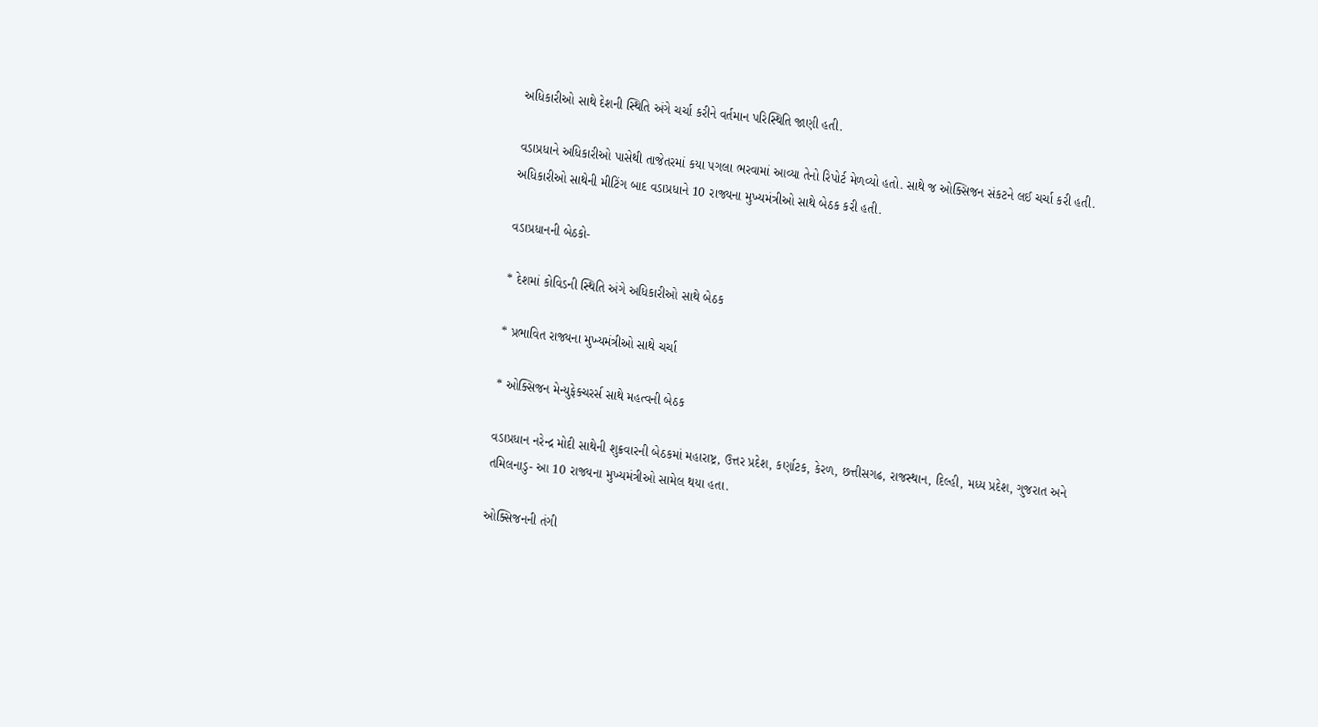અધિકારીઓ સાથે દેશની સ્થિતિ અંગે ચર્ચા કરીને વર્તમાન પરિસ્થિતિ જાણી હતી.

વડાપ્રધાને અધિકારીઓ પાસેથી તાજેતરમાં કયા પગલા ભરવામાં આવ્યા તેનો રિપોર્ટ મેળવ્યો હતો. સાથે જ ઓક્સિજન સંકટને લઈ ચર્ચા કરી હતી. અધિકારીઓ સાથેની મીટિંગ બાદ વડાપ્રધાને 10 રાજ્યના મુખ્યમંત્રીઓ સાથે બેઠક કરી હતી.

વડાપ્રધાનની બેઠકો-

* દેશમાં કોવિડની સ્થિતિ અંગે અધિકારીઓ સાથે બેઠક

* પ્રભાવિત રાજ્યના મુખ્યમંત્રીઓ સાથે ચર્ચા

* ઓક્સિજન મેન્યુફેક્ચરર્સ સાથે મહત્વની બેઠક

વડાપ્રધાન નરેન્દ્ર મોદી સાથેની શુક્રવારની બેઠકમાં મહારાષ્ટ્ર, ઉત્તર પ્રદેશ, કર્ણાટક, કેરળ, છત્તીસગઢ, રાજસ્થાન, દિલ્હી, મધ્ય પ્રદેશ, ગુજરાત અને તમિલનાડુ- આ 10 રાજ્યના મુખ્યમંત્રીઓ સામેલ થયા હતા.

ઓક્સિજનની તંગી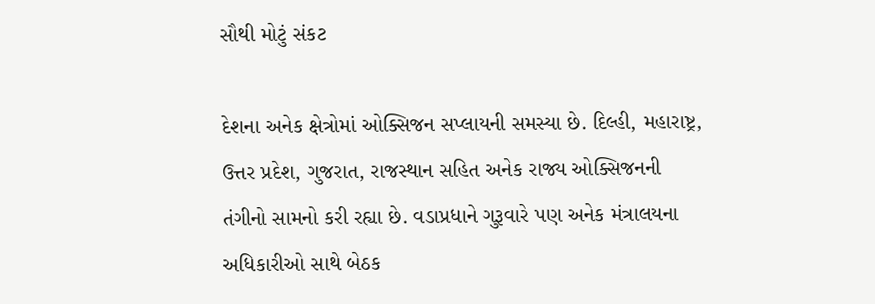સૌથી મોટું સંકટ

દેશના અનેક ક્ષેત્રોમાં ઓક્સિજન સપ્લાયની સમસ્યા છે. દિલ્હી, મહારાષ્ટ્ર, ઉત્તર પ્રદેશ, ગુજરાત, રાજસ્થાન સહિત અનેક રાજ્ય ઓક્સિજનની તંગીનો સામનો કરી રહ્યા છે. વડાપ્રધાને ગુરૂવારે પણ અનેક મંત્રાલયના અધિકારીઓ સાથે બેઠક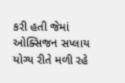કરી હતી જેમાં ઓક્સિજન સપ્લાય યોગ્ય રીતે મળી રહે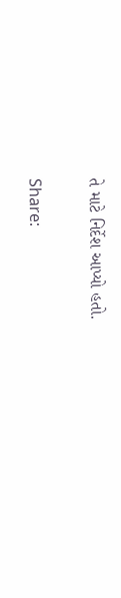તે માટે નિર્દેશ આપ્યો હતો.

Share: